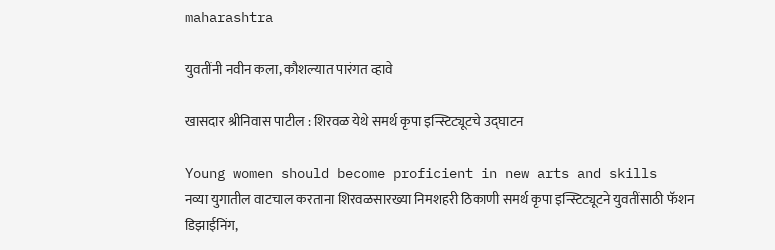maharashtra

युवतींनी नवीन कला, कौशल्यात पारंगत व्हावे

खासदार श्रीनिवास पाटील : शिरवळ येथे समर्थ कृपा इन्स्टिट्यूटचे उद्घाटन

Young women should become proficient in new arts and skills
नव्या युगातील वाटचाल करताना शिरवळसारख्या निमशहरी ठिकाणी समर्थ कृपा इन्स्टिट्यूटने युवतींसाठी फॅशन डिझाईनिंग,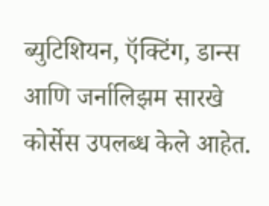ब्युटिशियन, ऍक्टिंग, डान्स आणि जर्नालिझम सारखे कोर्सेस उपलब्ध केले आहेत.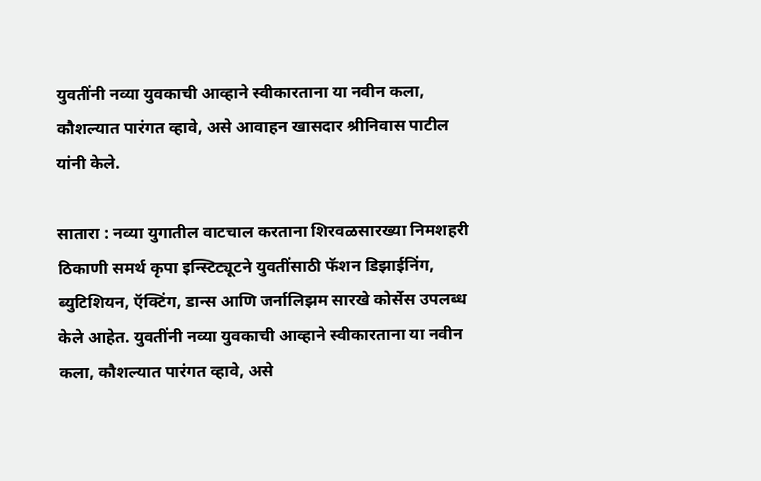युवतींनी नव्या युवकाची आव्हाने स्वीकारताना या नवीन कला, कौशल्यात पारंगत व्हावे, असे आवाहन खासदार श्रीनिवास पाटील यांनी केले.

सातारा : नव्या युगातील वाटचाल करताना शिरवळसारख्या निमशहरी ठिकाणी समर्थ कृपा इन्स्टिट्यूटने युवतींसाठी फॅशन डिझाईनिंग, ब्युटिशियन, ऍक्टिंग, डान्स आणि जर्नालिझम सारखे कोर्सेस उपलब्ध केले आहेत. युवतींनी नव्या युवकाची आव्हाने स्वीकारताना या नवीन कला, कौशल्यात पारंगत व्हावे, असे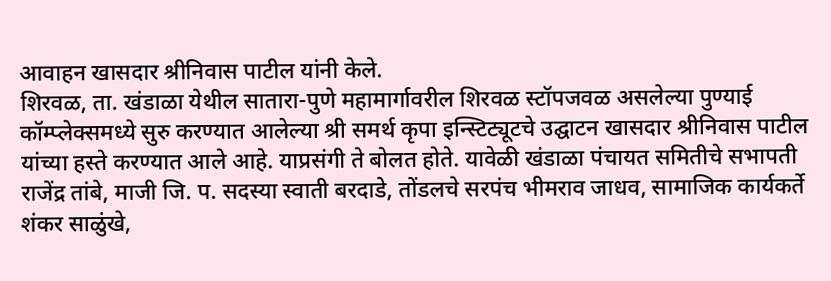आवाहन खासदार श्रीनिवास पाटील यांनी केले.
शिरवळ, ता. खंडाळा येथील सातारा-पुणे महामार्गावरील शिरवळ स्टॉपजवळ असलेल्या पुण्याई कॉम्प्लेक्समध्ये सुरु करण्यात आलेल्या श्री समर्थ कृपा इन्स्टिट्यूटचे उद्घाटन खासदार श्रीनिवास पाटील यांच्या हस्ते करण्यात आले आहे. याप्रसंगी ते बोलत होते. यावेळी खंडाळा पंचायत समितीचे सभापती राजेंद्र तांबे, माजी जि. प. सदस्या स्वाती बरदाडे, तोंडलचे सरपंच भीमराव जाधव, सामाजिक कार्यकर्ते शंकर साळुंखे,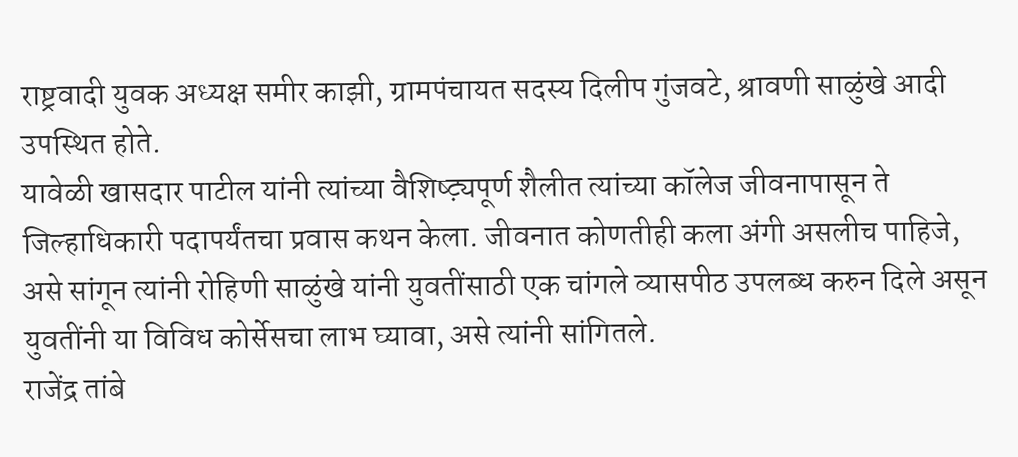राष्ट्रवादी युवक अध्यक्ष समीर काझी, ग्रामपंचायत सदस्य दिलीप गुंजवटे, श्रावणी साळुंखे आदी उपस्थित होते.
यावेळी खासदार पाटील यांनी त्यांच्या वैशिष्ट्य़पूर्ण शैलीत त्यांच्या कॉलेज जीवनापासून ते जिल्हाधिकारी पदापर्यंतचा प्रवास कथन केला. जीवनात कोणतीही कला अंगी असलीच पाहिजे, असे सांगून त्यांनी रोहिणी साळुंखे यांनी युवतींसाठी एक चांगले व्यासपीठ उपलब्ध करुन दिले असून युवतींनी या विविध कोर्सेसचा लाभ घ्यावा, असे त्यांनी सांगितले.
राजेंद्र तांबे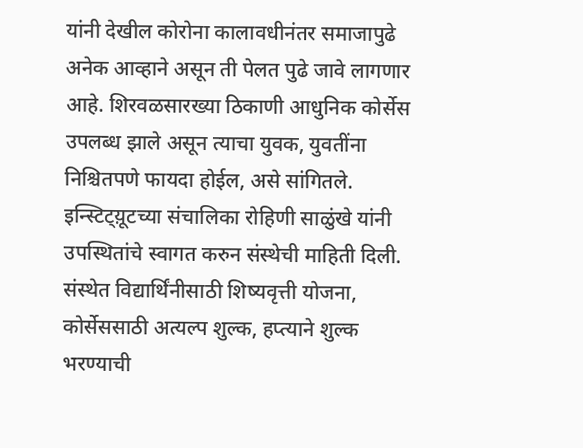यांनी देखील कोरोना कालावधीनंतर समाजापुढे अनेक आव्हाने असून ती पेलत पुढे जावे लागणार आहे. शिरवळसारख्या ठिकाणी आधुनिक कोर्सेस उपलब्ध झाले असून त्याचा युवक, युवतींना निश्चितपणे फायदा होईल, असे सांगितले.
इन्स्टिट्य़ूटच्या संचालिका रोहिणी साळुंखे यांनी उपस्थितांचे स्वागत करुन संस्थेची माहिती दिली. संस्थेत विद्यार्थिंनीसाठी शिष्यवृत्ती योजना, कोर्सेससाठी अत्यल्प शुल्क, हप्त्याने शुल्क भरण्याची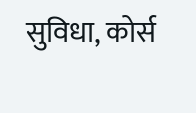सुविधा, कोर्स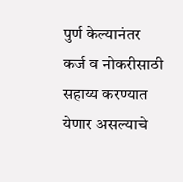पुर्ण केल्यानंतर कर्ज व नोकरीसाठी सहाय्य करण्यात येणार असल्याचे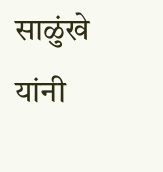साळुंखे यांनी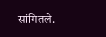सांगितले.